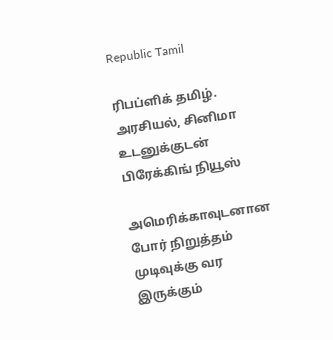Republic Tamil

ரிபப்ளிக் தமிழ். அரசியல், சினிமா உடனுக்குடன் பிரேக்கிங் நியூஸ்

அமெரிக்காவுடனான போர் நிறுத்தம் முடிவுக்கு வர இருக்கும்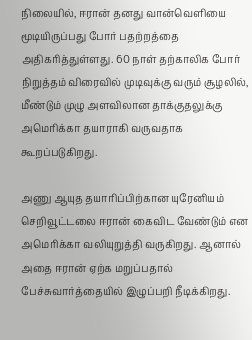நிலையில், ஈரான் தனது வான்வெளியை மூடியிருப்பது போர் பதற்றத்தை அதிகரித்துள்ளது. 60 நாள் தற்காலிக போர் நிறுத்தம் விரைவில் முடிவுக்கு வரும் சூழலில், மீண்டும் முழு அளவிலான தாக்குதலுக்கு அமெரிக்கா தயாராகி வருவதாக கூறப்படுகிறது.

அணு ஆயுத தயாரிப்பிற்கான யுரேனியம் செறிவூட்டலை ஈரான் கைவிட வேண்டும் என அமெரிக்கா வலியுறுத்தி வருகிறது. ஆனால் அதை ஈரான் ஏற்க மறுப்பதால் பேச்சுவார்த்தையில் இழுப்பறி நீடிக்கிறது.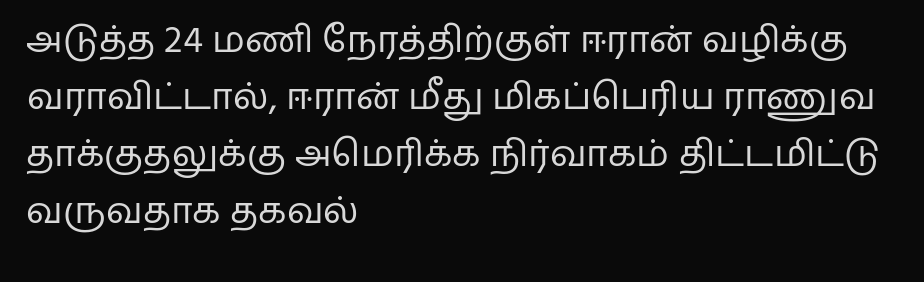அடுத்த 24 மணி நேரத்திற்குள் ஈரான் வழிக்கு வராவிட்டால், ஈரான் மீது மிகப்பெரிய ராணுவ தாக்குதலுக்கு அமெரிக்க நிர்வாகம் திட்டமிட்டு வருவதாக தகவல்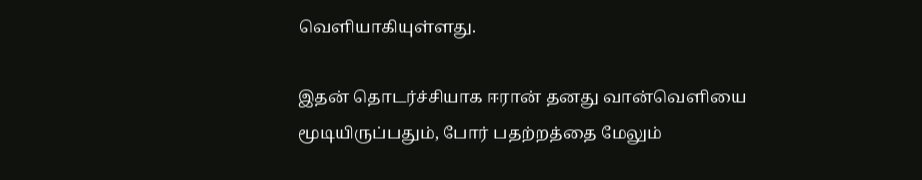வெளியாகியுள்ளது.

இதன் தொடர்ச்சியாக ஈரான் தனது வான்வெளியை மூடியிருப்பதும், போர் பதற்றத்தை மேலும்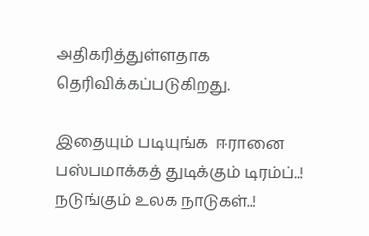அதிகரித்துள்ளதாக தெரிவிக்கப்படுகிறது.

இதையும் படியுங்க  ஈரானை பஸ்பமாக்கத் துடிக்கும் டிரம்ப்..! நடுங்கும் உலக நாடுகள்..!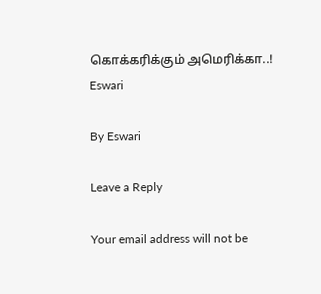கொக்கரிக்கும் அமெரிக்கா..!
Eswari

By Eswari

Leave a Reply

Your email address will not be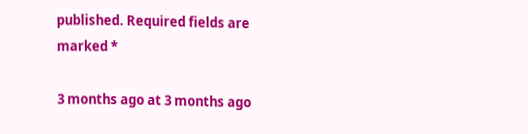published. Required fields are marked *

3 months ago at 3 months ago